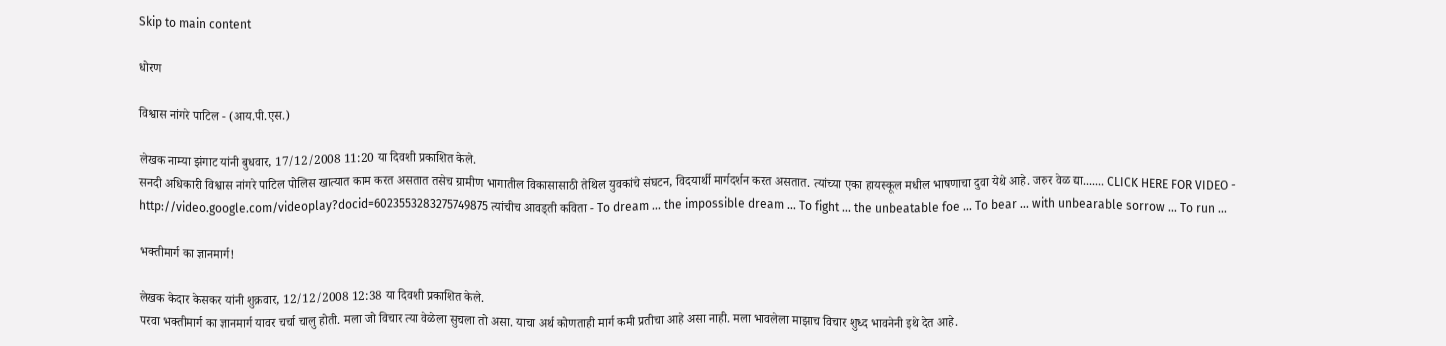Skip to main content

धोरण

विश्वास नांगरे पाटिल - (आय.पी.एस.)

लेखक नाम्या झंगाट यांनी बुधवार, 17/12/2008 11:20 या दिवशी प्रकाशित केले.
सनदी अधिकारी विश्वास नांगरे पाटिल पोलिस खात्यात काम करत असतात तसेच ग्रामीण भागातील विकासासाठी तेथिल युवकांचे संघटन, विदयार्थी मार्गदर्शन करत असतात. त्यांच्या एका हायस्कूल मधील भाषणाचा दुवा येथे आहे. जरुर वेळ द्या....... CLICK HERE FOR VIDEO - http://video.google.com/videoplay?docid=6023553283275749875 त्यांचीच आवड्ती कविता - To dream ... the impossible dream ... To fight ... the unbeatable foe ... To bear ... with unbearable sorrow ... To run ...

भक्तीमार्ग का ज्ञानमार्ग!

लेखक केदार केसकर यांनी शुक्रवार, 12/12/2008 12:38 या दिवशी प्रकाशित केले.
परवा भक्तीमार्ग का ज्ञानमार्ग यावर चर्चा चालु होती. मला जो विचार त्या वेळेला सुचला तो असा. याचा अर्थ कोणताही मार्ग कमी प्रतीचा आहे असा नाही. मला भावलेला माझाच विचार शुध्द भावनेनी इथे देत आहे.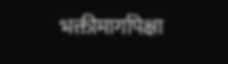भक्तीमार्गापेक्षा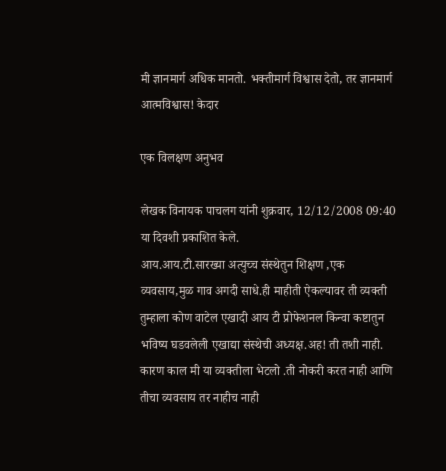मी ज्ञानमार्ग अधिक मानतो. भक्तीमार्ग विश्वास देतो, तर ज्ञानमार्ग आत्मविश्वास! केदार

एक विलक्षण अनुभव

लेखक विनायक पाचलग यांनी शुक्रवार, 12/12/2008 09:40 या दिवशी प्रकाशित केले.
आय.आय.टी.सारख्या अत्युच्च संस्थेतुन शिक्षण ,एक व्यवसाय,मुळ गाव अगदी साधे.ही माहीती ऐकल्यावर ती व्यक्ती तुम्हाला कोण वाटेल एखादी आय टी प्रोफेशनल किन्वा कष्टातुन भविष्य घडवलेली एखाद्या संस्थेची अध्यक्ष.अह! ती तशी नाही. कारण काल मी या व्यक्तीला भेटलो .ती नोकरी करत नाही आणि तीचा व्यवसाय तर नाहीच नाही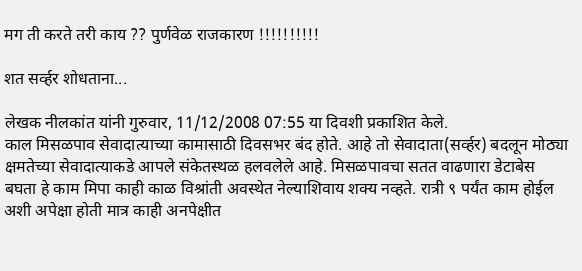मग ती करते तरी काय ?? पुर्णवेळ राजकारण !!!!!!!!!!

शत सर्व्हर शोधताना...

लेखक नीलकांत यांनी गुरुवार, 11/12/2008 07:55 या दिवशी प्रकाशित केले.
काल मिसळपाव सेवादात्याच्या कामासाठी दिवसभर बंद होते. आहे तो सेवादाता(सर्व्हर) बदलून मोठ्या क्षमतेच्या सेवादात्याकडे आपले संकेतस्थळ हलवलेले आहे. मिसळपावचा सतत वाढणारा डेटाबेस बघता हे काम मिपा काही काळ विश्रांती अवस्थेत नेल्याशिवाय शक्य नव्हते. रात्री ९ पर्यंत काम होईल अशी अपेक्षा होती मात्र काही अनपेक्षीत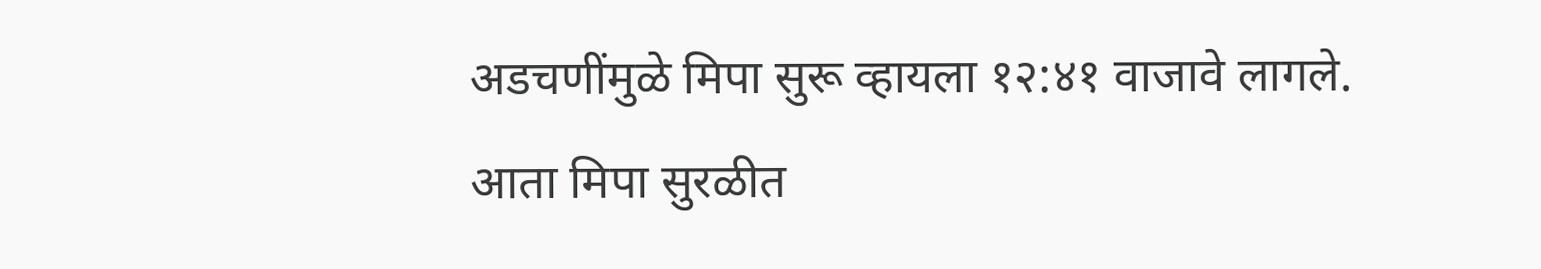अडचणींमुळे मिपा सुरू व्हायला १२:४१ वाजावे लागले. आता मिपा सुरळीत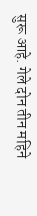सुरू आहे. गेले दोन तीन महिने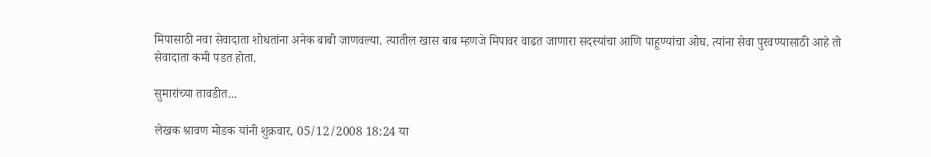मिपासाठी नवा सेवादाता शोधतांना अनेक बाबी जाणवल्या. त्यातील खास बाब म्हणजे मिपावर वाढत जाणारा सदस्यांचा आणि पाहूण्यांचा ओघ. त्यांना सेवा पुरवण्यासाठी आहे तो सेवादाता कमी पडत होता.

सुमारांच्या तावडीत...

लेखक श्रावण मोडक यांनी शुक्रवार, 05/12/2008 18:24 या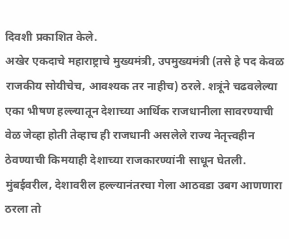दिवशी प्रकाशित केले.
अखेर एकदाचे महाराष्ट्राचे मुख्यमंत्री, उपमुख्यमंत्री (तसे हे पद केवळ राजकीय सोयीचेच, आवश्यक तर नाहीच) ठरले. शत्रूंने चढवलेल्या एका भीषण हल्ल्यातून देशाच्या आर्थिक राजधानीला सावरण्याची वेळ जेव्हा होती तेव्हाच ही राजधानी असलेले राज्य नेतृत्त्वहीन ठेवण्याची किमयाही देशाच्या राजकारण्यांनी साधून घेतली. मुंबईवरील, देशावरील हल्ल्यानंतरचा गेला आठवडा उबग आणणारा ठरला तो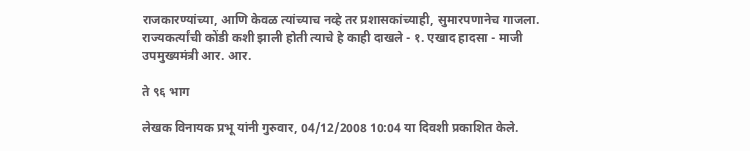राजकारण्यांच्या, आणि केवळ त्यांच्याच नव्हे तर प्रशासकांच्याही, सुमारपणानेच गाजला. राज्यकर्त्यांची कोंडी कशी झाली होती त्याचे हे काही दाखले - १. एखाद हादसा - माजी उपमुख्यमंत्री आर. आर.

ते ९६ भाग

लेखक विनायक प्रभू यांनी गुरुवार, 04/12/2008 10:04 या दिवशी प्रकाशित केले.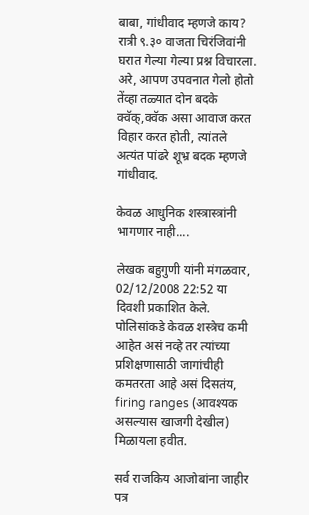बाबा, गांधीवाद म्हणजे काय? रात्री ९.३० वाजता चिरंजिवांनी घरात गेल्या गेल्या प्रश्न विचारला. अरे, आपण उपवनात गेलो होतो तेंव्हा तळ्यात दोन बदके क्वॅक्,क्वॅक असा आवाज करत विहार करत होती, त्यांतले अत्यंत पांढरे शूभ्र बदक म्हणजे गांधीवाद.

केवळ आधुनिक शस्त्रास्त्रांनी भागणार नाही....

लेखक बहुगुणी यांनी मंगळवार, 02/12/2008 22:52 या दिवशी प्रकाशित केले.
पोलिसांकडे केवळ शस्त्रेच कमी आहेत असं नव्हे तर त्यांच्या प्रशिक्षणासाठी जागांचीही कमतरता आहे असं दिसतंय, firing ranges (आवश्यक असल्यास खाजगी देखील) मिळायला हवीत.

सर्व राजकिय आजोबांना जाहीर पत्र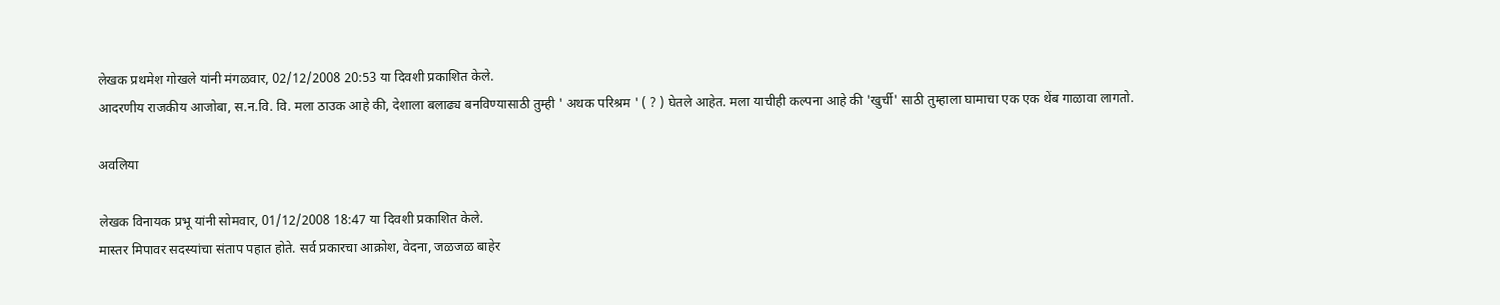लेखक प्रथमेश गोखले यांनी मंगळवार, 02/12/2008 20:53 या दिवशी प्रकाशित केले.
आदरणीय राजकीय आजोबा, स.न.वि. वि. मला ठाउक आहे की, देशाला बलाढ्य बनविण्यासाठी तुम्ही ' अथक परिश्रम ' ( ? ) घेतले आहेत. मला याचीही कल्पना आहे की 'खुर्ची' साठी तुम्हाला घामाचा एक एक थेंब गाळावा लागतो.

अवलिया

लेखक विनायक प्रभू यांनी सोमवार, 01/12/2008 18:47 या दिवशी प्रकाशित केले.
मास्तर मिपावर सदस्यांचा संताप पहात होते. सर्व प्रकारचा आक्रोश, वेदना, जळजळ बाहेर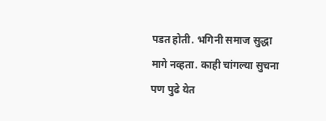पडत होती. भगिनी समाज सुद्धा मागे नव्हता. काही चांगल्या सुचना पण पुढे येत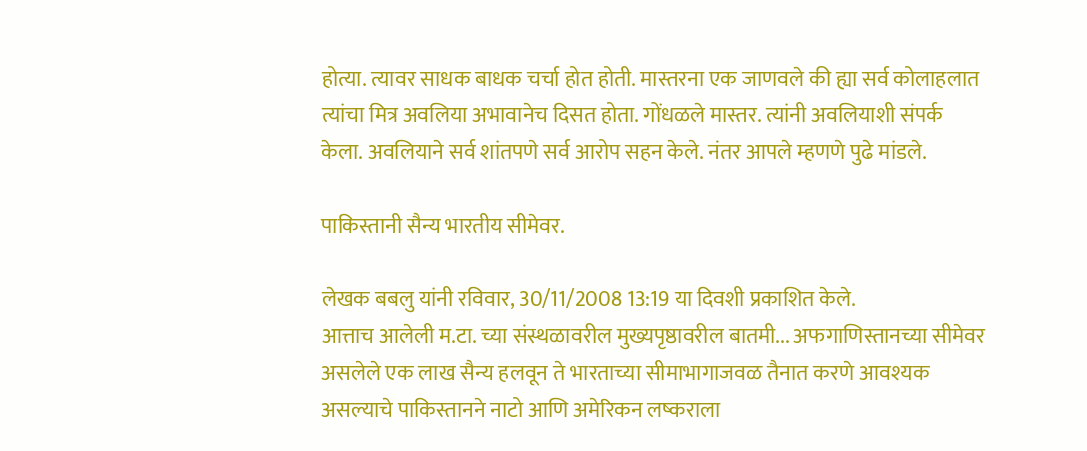होत्या. त्यावर साधक बाधक चर्चा होत होती. मास्तरना एक जाणवले की ह्या सर्व कोलाहलात त्यांचा मित्र अवलिया अभावानेच दिसत होता. गोंधळले मास्तर. त्यांनी अवलियाशी संपर्क केला. अवलियाने सर्व शांतपणे सर्व आरोप सहन केले. नंतर आपले म्हणणे पुढे मांडले.

पाकिस्तानी सैन्य भारतीय सीमेवर.

लेखक बबलु यांनी रविवार, 30/11/2008 13:19 या दिवशी प्रकाशित केले.
आत्ताच आलेली म.टा. च्या संस्थळावरील मुख्यपृष्ठावरील बातमी... अफगाणिस्तानच्या सीमेवर असलेले एक लाख सैन्य हलवून ते भारताच्या सीमाभागाजवळ तैनात करणे आवश्यक असल्याचे पाकिस्तानने नाटो आणि अमेरिकन लष्कराला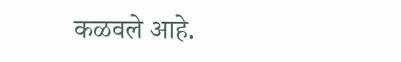कळवले आहे.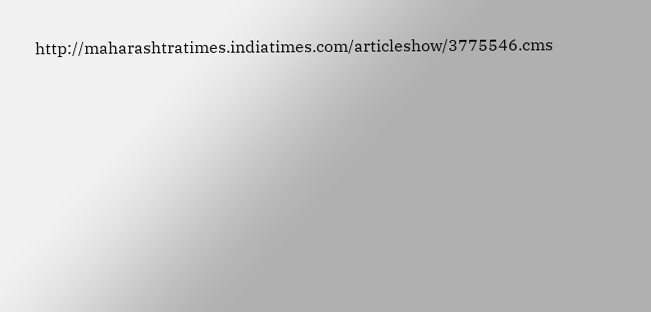http://maharashtratimes.indiatimes.com/articleshow/3775546.cms